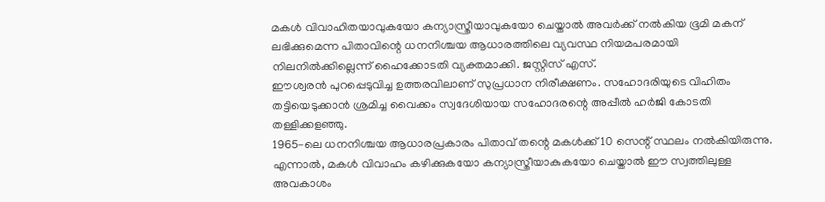മകൾ വിവാഹിതയാവുകയോ കന്യാസ്ത്രീയാവുകയോ ചെയ്താൽ അവർക്ക് നൽകിയ ഭൂമി മകന് ലഭിക്കുമെന്ന പിതാവിന്റെ ധനനിശ്ചയ ആധാരത്തിലെ വ്യവസ്ഥ നിയമപരമായി നിലനിൽക്കില്ലെന്ന് ഹൈക്കോടതി വ്യക്തമാക്കി. ജസ്റ്റിസ് എസ്.
ഈശ്വരൻ പുറപ്പെടുവിച്ച ഉത്തരവിലാണ് സുപ്രധാന നിരീക്ഷണം. സഹോദരിയുടെ വിഹിതം തട്ടിയെടുക്കാൻ ശ്രമിച്ച വൈക്കം സ്വദേശിയായ സഹോദരന്റെ അപ്പീൽ ഹർജി കോടതി തള്ളിക്കളഞ്ഞു.
1965-ലെ ധനനിശ്ചയ ആധാരപ്രകാരം പിതാവ് തന്റെ മകൾക്ക് 10 സെന്റ് സ്ഥലം നൽകിയിരുന്നു. എന്നാൽ, മകൾ വിവാഹം കഴിക്കുകയോ കന്യാസ്ത്രീയാകുകയോ ചെയ്താൽ ഈ സ്വത്തിലുള്ള അവകാശം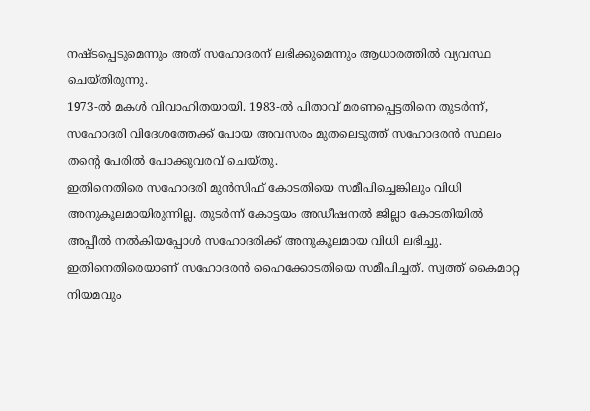നഷ്ടപ്പെടുമെന്നും അത് സഹോദരന് ലഭിക്കുമെന്നും ആധാരത്തിൽ വ്യവസ്ഥ ചെയ്തിരുന്നു.
1973-ൽ മകൾ വിവാഹിതയായി. 1983-ൽ പിതാവ് മരണപ്പെട്ടതിനെ തുടർന്ന്, സഹോദരി വിദേശത്തേക്ക് പോയ അവസരം മുതലെടുത്ത് സഹോദരൻ സ്ഥലം തന്റെ പേരിൽ പോക്കുവരവ് ചെയ്തു.
ഇതിനെതിരെ സഹോദരി മുൻസിഫ് കോടതിയെ സമീപിച്ചെങ്കിലും വിധി അനുകൂലമായിരുന്നില്ല. തുടർന്ന് കോട്ടയം അഡീഷനൽ ജില്ലാ കോടതിയിൽ അപ്പീൽ നൽകിയപ്പോൾ സഹോദരിക്ക് അനുകൂലമായ വിധി ലഭിച്ചു.
ഇതിനെതിരെയാണ് സഹോദരൻ ഹൈക്കോടതിയെ സമീപിച്ചത്. സ്വത്ത് കൈമാറ്റ നിയമവും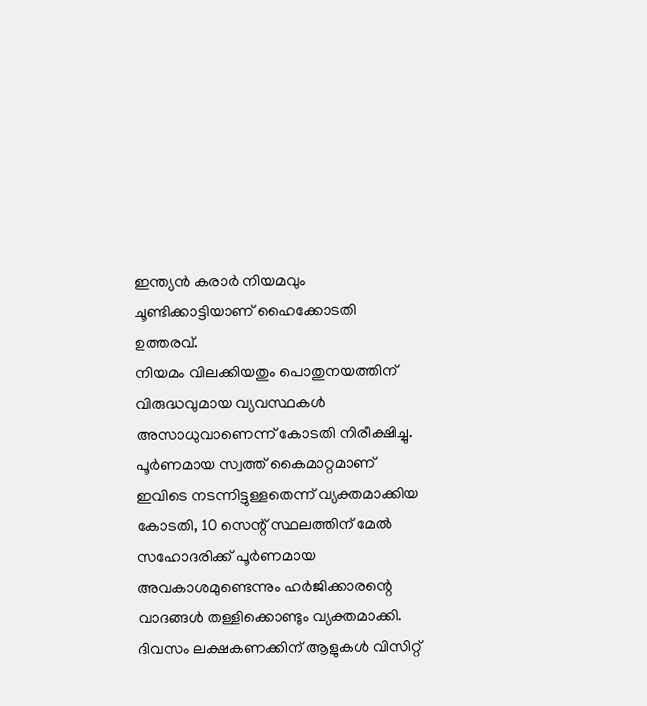ഇന്ത്യൻ കരാർ നിയമവും ചൂണ്ടിക്കാട്ടിയാണ് ഹൈക്കോടതി ഉത്തരവ്.
നിയമം വിലക്കിയതും പൊതുനയത്തിന് വിരുദ്ധവുമായ വ്യവസ്ഥകൾ അസാധുവാണെന്ന് കോടതി നിരീക്ഷിച്ചു. പൂർണമായ സ്വത്ത് കൈമാറ്റമാണ് ഇവിടെ നടന്നിട്ടുള്ളതെന്ന് വ്യക്തമാക്കിയ കോടതി, 10 സെന്റ് സ്ഥലത്തിന് മേൽ സഹോദരിക്ക് പൂർണമായ അവകാശമുണ്ടെന്നും ഹർജിക്കാരന്റെ വാദങ്ങൾ തള്ളിക്കൊണ്ടും വ്യക്തമാക്കി.
ദിവസം ലക്ഷകണക്കിന് ആളുകൾ വിസിറ്റ്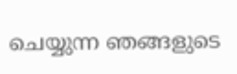ചെയ്യുന്ന ഞങ്ങളുടെ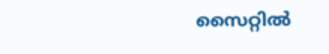സൈറ്റിൽ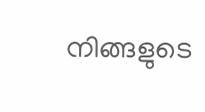നിങ്ങളുടെ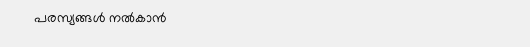പരസ്യങ്ങൾ നൽകാൻ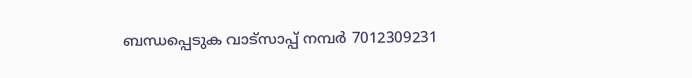ബന്ധപ്പെടുക വാട്സാപ്പ് നമ്പർ 7012309231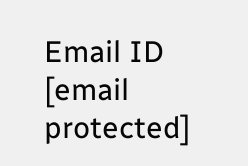Email ID [email protected]